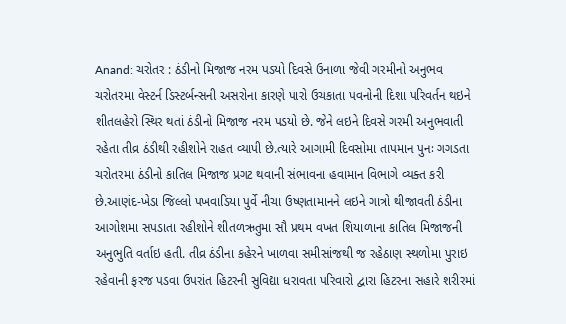Anand: ચરોતર : ઠંડીનો મિજાજ નરમ પડયો દિવસે ઉનાળા જેવી ગરમીનો અનુભવ
ચરોતરમા વેસ્ટર્ન ડિસ્ટર્બન્સની અસરોના કારણે પારો ઉચકાતા પવનોની દિશા પરિવર્તન થઇને શીતલહેરો સ્થિર થતાં ઠંડીનો મિજાજ નરમ પડયો છે. જેને લઇને દિવસે ગરમી અનુભવાતી રહેતા તીવ્ર ઠંડીથી રહીશોને રાહત વ્યાપી છે.ત્યારે આગામી દિવસોમા તાપમાન પુનઃ ગગડતા ચરોતરમા ઠંડીનો કાતિલ મિજાજ પ્રગટ થવાની સંભાવના હવામાન વિભાગે વ્યક્ત કરી છે.આણંદ-ખેડા જિલ્લો પખવાડિયા પુર્વે નીચા ઉષ્ણતામાનને લઇને ગાત્રો થીજાવતી ઠંડીના આગોશમા સપડાતા રહીશોને શીતળઋતુમા સૌ પ્રથમ વખત શિયાળાના કાતિલ મિજાજની અનુભુતિ વર્તાઇ હતી. તીવ્ર ઠંડીના કહેરને ખાળવા સમીસાંજથી જ રહેઠાણ સ્થળોમા પુરાઇ રહેવાની ફરજ પડવા ઉપરાંત હિટરની સુવિદ્યા ધરાવતા પરિવારો દ્વારા હિટરના સહારે શરીરમાં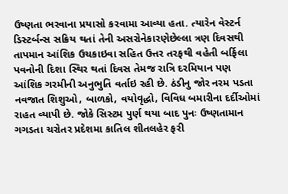ઉષ્ણતા ભરવાના પ્રયાસો કરવામા આવ્યા હતા. ત્યારેન વેસ્ટર્ન ડિસ્ટર્બન્સ સક્રિય થતાં તેની અસરોનેકારણેછેલ્લા ત્રણ દિવસથી તાપમાન આંશિક ઉચકાઇવા સહિત ઉત્તર તરફથી વહેતી બર્ફિલા પવનોની દિશા સ્થિર થતાં દિવસ તેમજ રાત્રિ દરમિયાન પણ આંશિક ગરમીની અનુભુતિ વર્તાઇ રહી છે. ઠંડીનુ જોર નરમ પડતા નવજાત શિશુઓ, બાળકો, વયોવૃદ્ધો, વિવિધ બમારીના દર્દીઓમાં રાહત વ્યાપી છે. જોકે સિસ્ટમ પુર્ણ થયા બાદ પુનઃ ઉષ્ણતામાન ગગડતા ચરોતર પ્રદેશમા કાતિલ શીતલહેર ફરી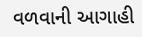વળવાની આગાહી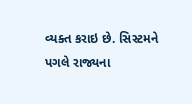વ્યક્ત કરાઇ છે. સિસ્ટમને પગલે રાજ્યના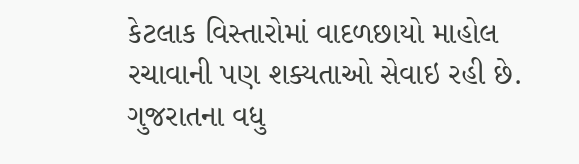કેટલાક વિસ્તારોમાં વાદળછાયો માહોલ રચાવાની પણ શક્યતાઓ સેવાઇ રહી છે. ગુજરાતના વધુ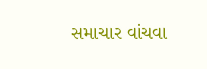સમાચાર વાંચવા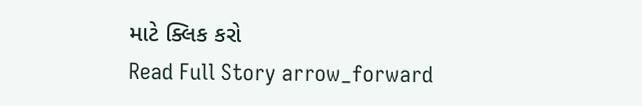માટે ક્લિક કરો
Read Full Story arrow_forward